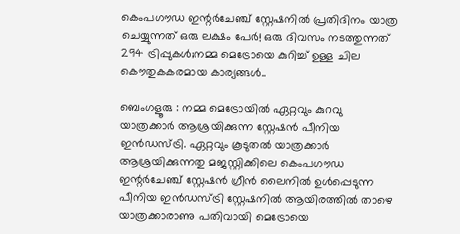കെംപഗൗഡ ഇന്റർചേഞ്ച് സ്റ്റേഷനില്‍ പ്രതിദിനം യാത്ര ചെയ്യുന്നത് ഒരു ലക്ഷം പേര്‍! ഒരു ദിവസം നടത്തുന്നത് 294 ട്രിപ്പുകള്‍;നമ്മ മെട്രോയെ കുറിച്ച് ഉള്ള ചില കൌതുകകരമായ കാര്യങ്ങള്‍..

ബെംഗളൂരു : നമ്മ മെട്രോയിൽ ഏറ്റവും കുറവു യാത്രക്കാർ ആശ്രയിക്കുന്ന സ്റ്റേഷൻ പീനിയ ഇൻഡസ്ട്രി. ഏറ്റവും കൂടുതൽ യാത്രക്കാർ ആശ്രയിക്കുന്നതു മജസ്റ്റിക്കിലെ കെംപഗൗഡ ഇന്റർചേഞ്ച് സ്റ്റേഷന്‍ ഗ്രീൻ ലൈനിൽ ഉൾപ്പെടുന്ന പീനിയ ഇൻഡസ്ട്രി സ്റ്റേഷനിൽ ആയിരത്തിൽ താഴെ യാത്രക്കാരാണു പതിവായി മെട്രോയെ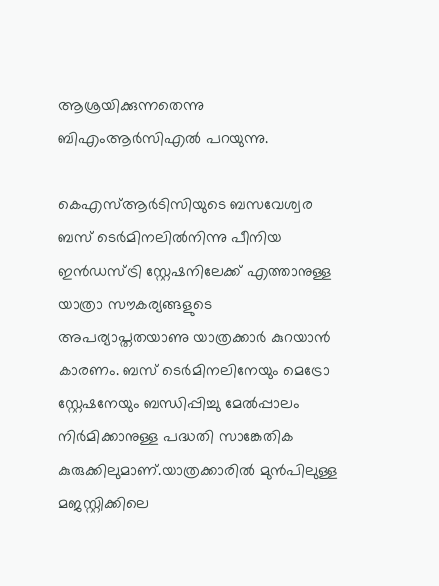ആശ്രയിക്കുന്നതെന്നു ബിഎംആർസിഎൽ പറയുന്നു.

കെഎസ്ആർടിസിയുടെ ബസവേശ്വര ബസ് ടെർമിനലിൽനിന്നു പീനിയ ഇൻഡസ്ട്രി സ്റ്റേഷനിലേക്ക് എത്താനുള്ള യാത്രാ സൗകര്യങ്ങളുടെ അപര്യാപ്തതയാണു യാത്രക്കാർ കുറയാൻ കാരണം. ബസ് ടെർമിനലിനേയും മെട്രോ സ്റ്റേഷനേയും ബന്ധിപ്പിച്ചു മേൽപ്പാലം നിർമിക്കാനുള്ള പദ്ധതി സാങ്കേതിക കുരുക്കിലുമാണ്.യാത്രക്കാരില്‍ മുന്‍പിലുള്ള മജസ്റ്റിക്കിലെ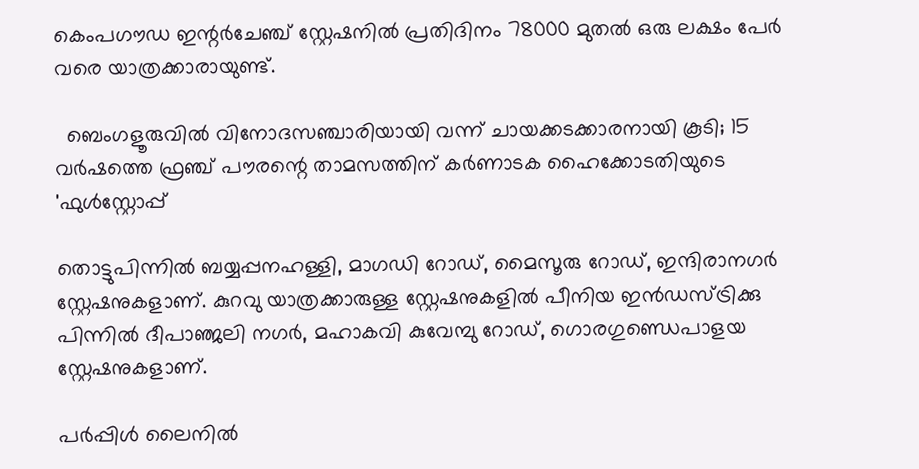കെംപഗൗഡ ഇന്റർചേഞ്ച് സ്റ്റേഷനില്‍ പ്രതിദിനം 78000 മുതൽ ഒരു ലക്ഷം പേർ വരെ യാത്രക്കാരായുണ്ട്.

  ബെംഗളൂരുവിൽ വിനോദസഞ്ചാരിയായി വന്ന് ചായക്കടക്കാരനായി കൂടി; 15 വർഷത്തെ ഫ്രഞ്ച് പൗരന്റെ താമസത്തിന് കർണാടക ഹൈക്കോടതിയുടെ 'ഫുൾസ്റ്റോപ്പ്

തൊട്ടുപിന്നിൽ ബയ്യപ്പനഹള്ളി, മാഗഡി റോഡ്, മൈസൂരു റോഡ്, ഇന്ദിരാനഗർ സ്റ്റേഷനുകളാണ്. കുറവു യാത്രക്കാരുള്ള സ്റ്റേഷനുകളിൽ പീനിയ ഇൻഡസ്ട്രിക്കു പിന്നിൽ ദീപാഞ്ജലി നഗർ, മഹാകവി കുവേമ്പു റോഡ്, ഗൊരഗുണ്ഡെപാളയ സ്റ്റേഷനുകളാണ്.

പർപ്പിൾ ലൈനിൽ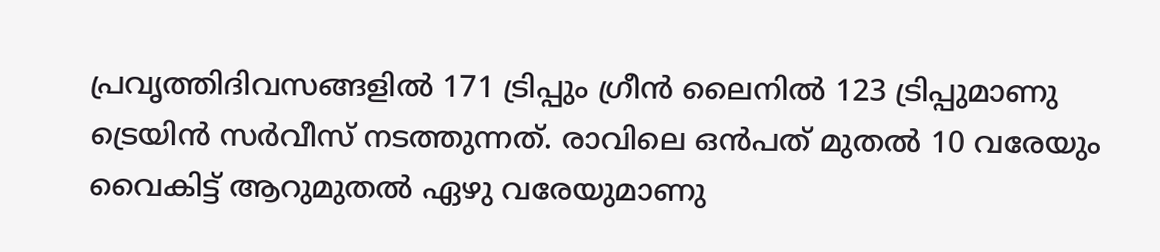പ്രവൃത്തിദിവസങ്ങളിൽ 171 ട്രിപ്പും ഗ്രീൻ ലൈനിൽ 123 ട്രിപ്പുമാണു ട്രെയിൻ സർവീസ് നടത്തുന്നത്. രാവിലെ ഒൻപത് മുതൽ 10 വരേയും വൈകിട്ട് ആറുമുതൽ ഏഴു വരേയുമാണു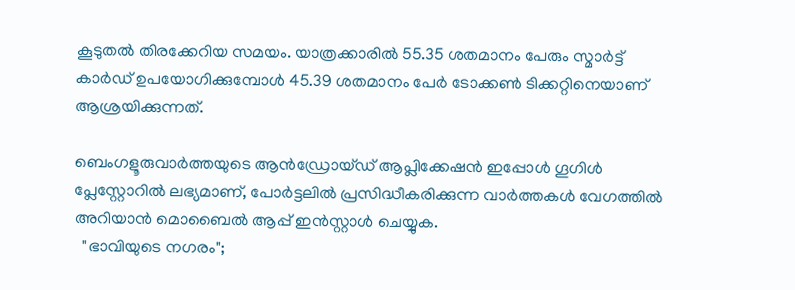കൂടുതൽ തിരക്കേറിയ സമയം. യാത്രക്കാരിൽ 55.35 ശതമാനം പേരും സ്മാർട്ട് കാർഡ് ഉപയോഗിക്കുമ്പോൾ 45.39 ശതമാനം പേർ ടോക്കൺ ടിക്കറ്റിനെയാണ് ആശ്രയിക്കുന്നത്.

ബെംഗളൂരുവാർത്തയുടെ ആൻഡ്രോയ്ഡ് ആപ്ലിക്കേഷൻ ഇപ്പോൾ ഗൂഗിൾ പ്ലേസ്റ്റോറിൽ ലഭ്യമാണ്, പോർട്ടലിൽ പ്രസിദ്ധീകരിക്കുന്ന വാർത്തകൾ വേഗത്തിൽ അറിയാൻ മൊബൈൽ ആപ്പ് ഇൻസ്റ്റാൾ ചെയ്യുക.
  "ഭാവിയുടെ നഗരം";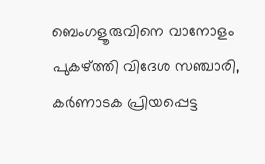ബെംഗളൂരുവിനെ വാനോളം പുകഴ്ത്തി വിദേശ സഞ്ചാരി, കർണാടക പ്രിയപ്പെട്ട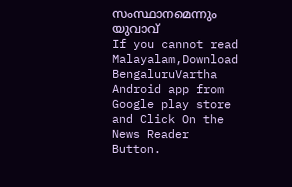സംസ്ഥാനമെന്നും യുവാവ്
If you cannot read Malayalam,Download BengaluruVartha Android app from Google play store and Click On the News Reader Button.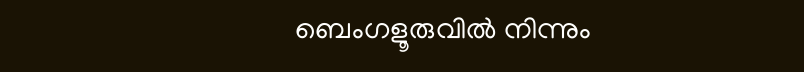ബെംഗളൂരുവിൽ നിന്നും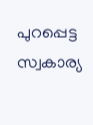പുറപ്പെട്ട സ്വകാര്യ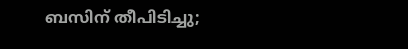ബസിന് തീപിടിച്ചു;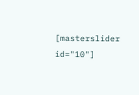[masterslider id="10"]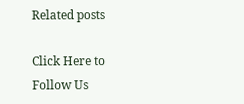Related posts

Click Here to Follow Us